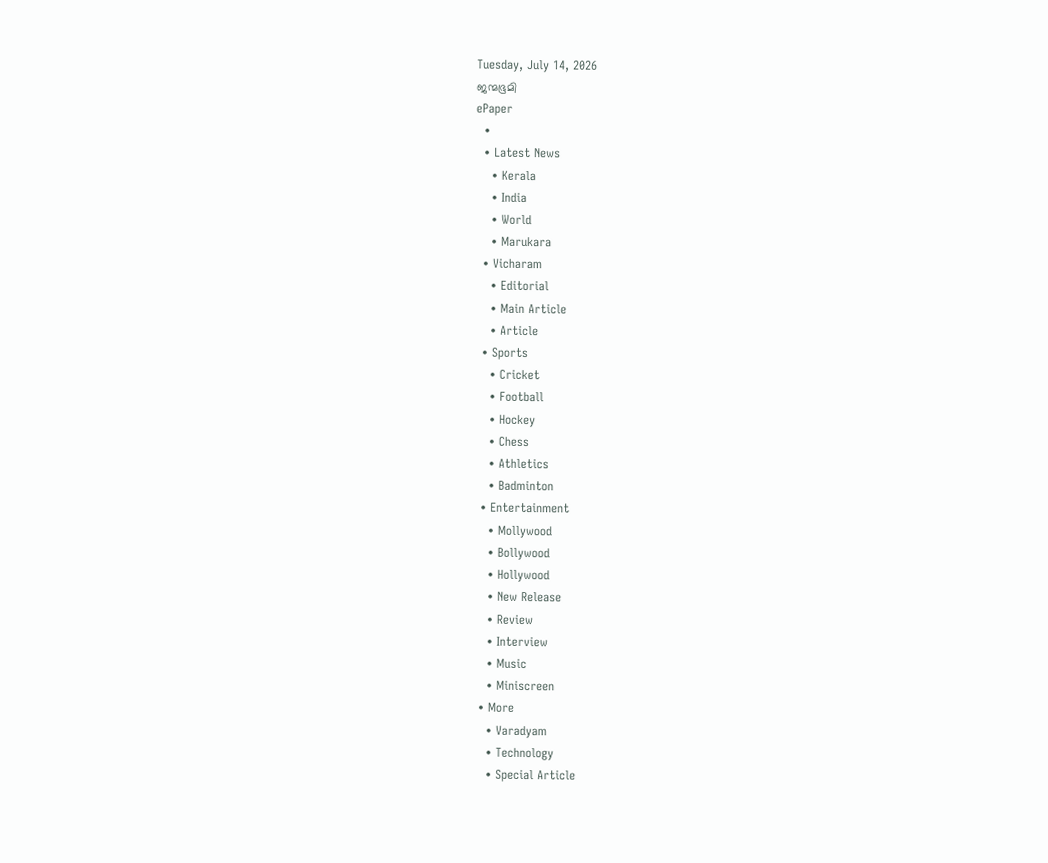Tuesday, July 14, 2026
ജന്മഭൂമി
ePaper
  •
  • Latest News
    • Kerala
    • India
    • World
    • Marukara
  • Vicharam
    • Editorial
    • Main Article
    • Article
  • Sports
    • Cricket
    • Football
    • Hockey
    • Chess
    • Athletics
    • Badminton
  • Entertainment
    • Mollywood
    • Bollywood
    • Hollywood
    • New Release
    • Review
    • Interview
    • Music
    • Miniscreen
  • More
    • Varadyam
    • Technology
    • Special Article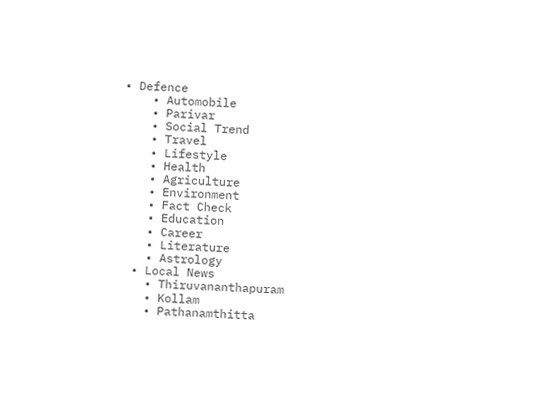• Defence
    • Automobile
    • Parivar
    • Social Trend
    • Travel
    • Lifestyle
    • Health
    • Agriculture
    • Environment
    • Fact Check
    • Education
    • Career
    • Literature
    • Astrology
  • Local News
    • Thiruvananthapuram
    • Kollam
    • Pathanamthitta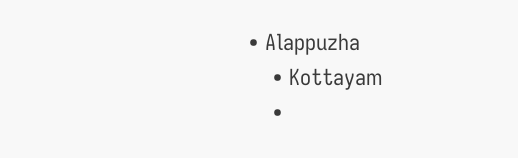• Alappuzha
    • Kottayam
    •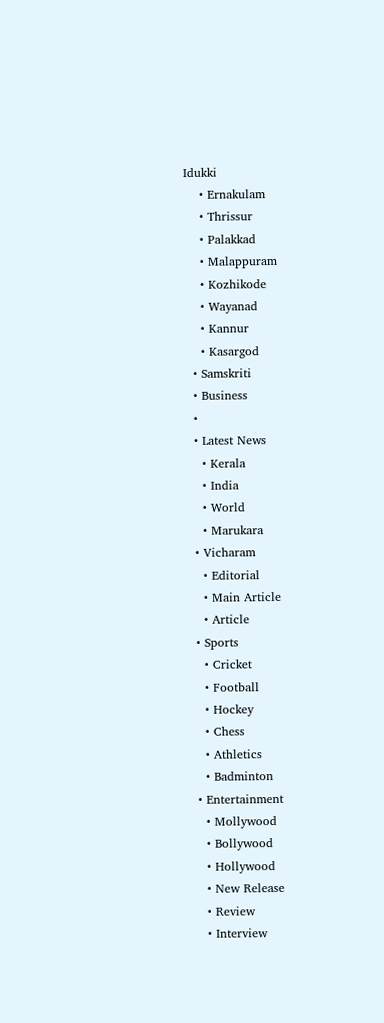Idukki
    • Ernakulam
    • Thrissur
    • Palakkad
    • Malappuram
    • Kozhikode
    • Wayanad
    • Kannur
    • Kasargod
  • Samskriti
  • Business
  •
  • Latest News
    • Kerala
    • India
    • World
    • Marukara
  • Vicharam
    • Editorial
    • Main Article
    • Article
  • Sports
    • Cricket
    • Football
    • Hockey
    • Chess
    • Athletics
    • Badminton
  • Entertainment
    • Mollywood
    • Bollywood
    • Hollywood
    • New Release
    • Review
    • Interview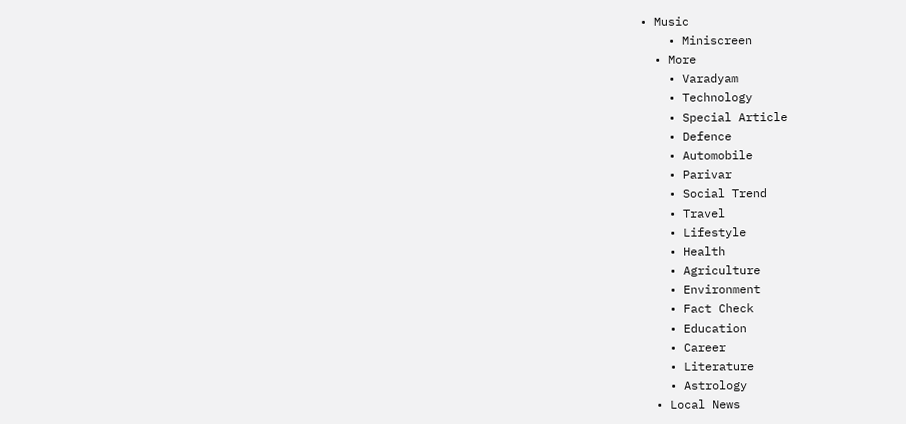• Music
    • Miniscreen
  • More
    • Varadyam
    • Technology
    • Special Article
    • Defence
    • Automobile
    • Parivar
    • Social Trend
    • Travel
    • Lifestyle
    • Health
    • Agriculture
    • Environment
    • Fact Check
    • Education
    • Career
    • Literature
    • Astrology
  • Local News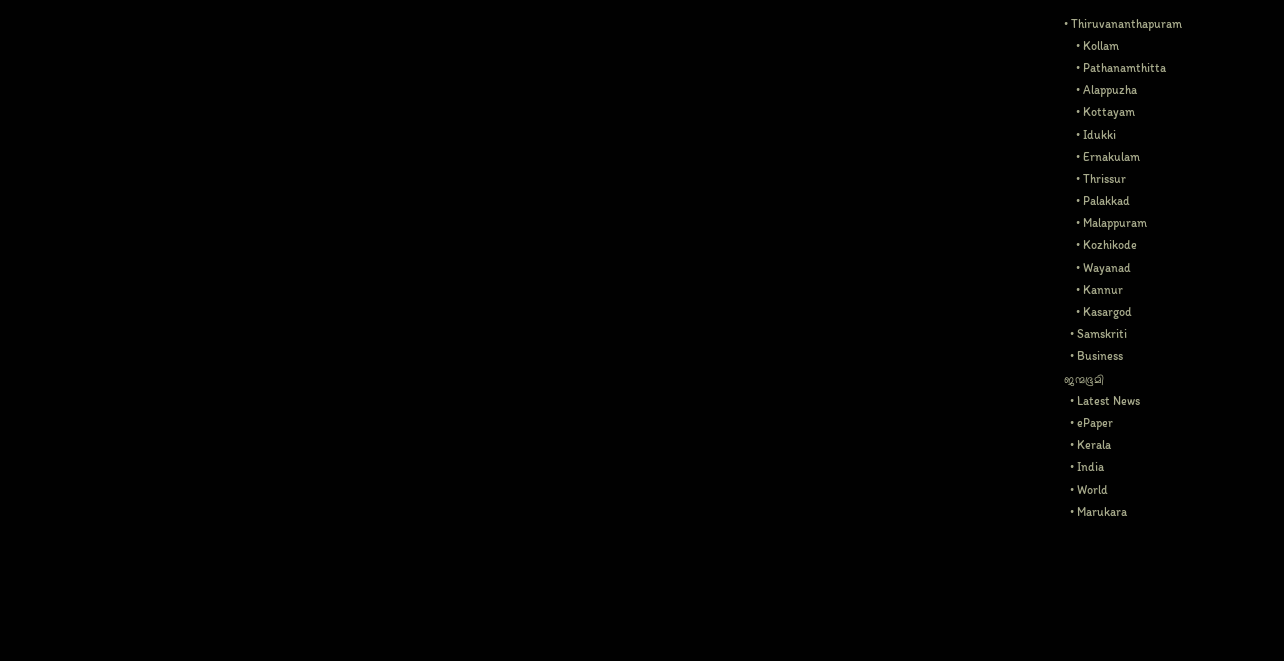• Thiruvananthapuram
    • Kollam
    • Pathanamthitta
    • Alappuzha
    • Kottayam
    • Idukki
    • Ernakulam
    • Thrissur
    • Palakkad
    • Malappuram
    • Kozhikode
    • Wayanad
    • Kannur
    • Kasargod
  • Samskriti
  • Business
ജന്മഭൂമി
  • Latest News
  • ePaper
  • Kerala
  • India
  • World
  • Marukara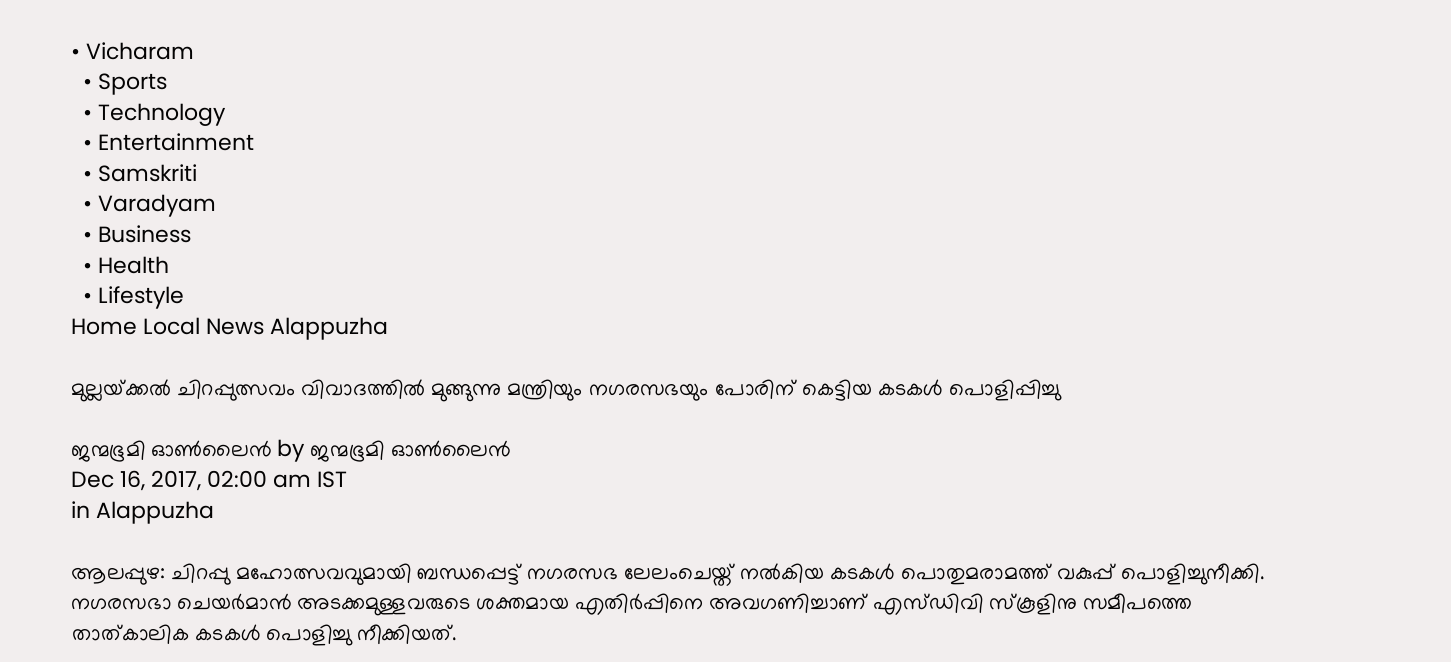• Vicharam
  • Sports
  • Technology
  • Entertainment
  • Samskriti
  • Varadyam
  • Business
  • Health
  • Lifestyle
Home Local News Alappuzha

മുല്ലയ്‌ക്കല്‍ ചിറപ്പുത്സവം വിവാദത്തില്‍ മുങ്ങുന്നു മന്ത്രിയും നഗരസഭയും പോരിന് കെട്ടിയ കടകള്‍ പൊളിപ്പിച്ചു

ജന്മഭൂമി ഓണ്‍ലൈന്‍ by ജന്മഭൂമി ഓണ്‍ലൈന്‍
Dec 16, 2017, 02:00 am IST
in Alappuzha

ആലപ്പുഴ: ചിറപ്പു മഹോത്സവവുമായി ബന്ധപ്പെട്ട് നഗരസഭ ലേലംചെയ്ത് നല്‍കിയ കടകള്‍ പൊതുമരാമത്ത് വകുപ്പ് പൊളിച്ചുനീക്കി. നഗരസഭാ ചെയര്‍മാന്‍ അടക്കമുള്ളവരുടെ ശക്തമായ എതിര്‍പ്പിനെ അവഗണിച്ചാണ് എസ്ഡിവി സ്‌കൂളിനു സമീപത്തെ താത്കാലിക കടകള്‍ പൊളിച്ചു നീക്കിയത്.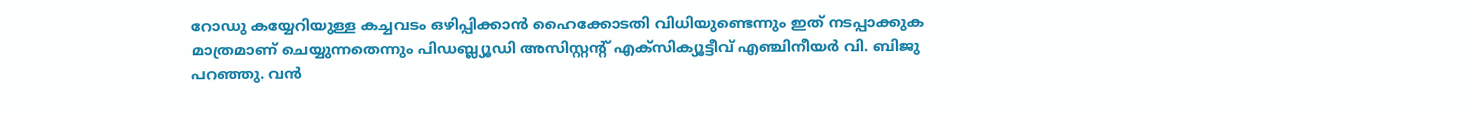റോഡു കയ്യേറിയുള്ള കച്ചവടം ഒഴിപ്പിക്കാന്‍ ഹൈക്കോടതി വിധിയുണ്ടെന്നും ഇത് നടപ്പാക്കുക മാത്രമാണ് ചെയ്യുന്നതെന്നും പിഡബ്ല്യൂഡി അസിസ്റ്റന്റ് എക്‌സിക്യൂട്ടീവ് എഞ്ചിനീയര്‍ വി. ബിജു പറഞ്ഞു. വന്‍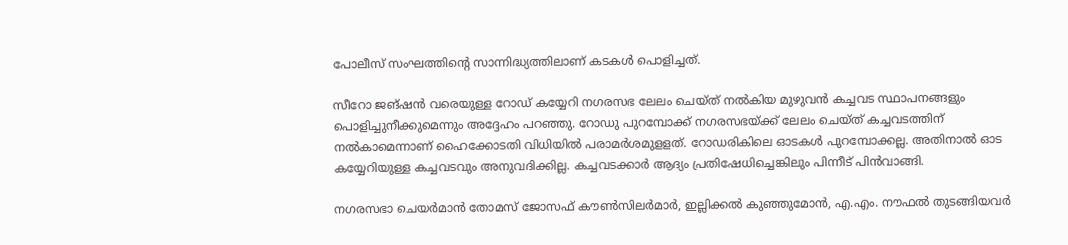പോലീസ് സംഘത്തിന്റെ സാന്നിദ്ധ്യത്തിലാണ് കടകള്‍ പൊളിച്ചത്.

സീറോ ജങ്ഷന്‍ വരെയുള്ള റോഡ് കയ്യേറി നഗരസഭ ലേലം ചെയ്ത് നല്‍കിയ മുഴുവന്‍ കച്ചവട സ്ഥാപനങ്ങളും പൊളിച്ചുനീക്കുമെന്നും അദ്ദേഹം പറഞ്ഞു. റോഡു പുറമ്പോക്ക് നഗരസഭയ്‌ക്ക് ലേലം ചെയ്ത് കച്ചവടത്തിന് നല്‍കാമെന്നാണ് ഹൈക്കോടതി വിധിയില്‍ പരാമര്‍ശമുളളത്. റോഡരികിലെ ഓടകള്‍ പുറമ്പോക്കല്ല. അതിനാല്‍ ഓട കയ്യേറിയുള്ള കച്ചവടവും അനുവദിക്കില്ല. കച്ചവടക്കാര്‍ ആദ്യം പ്രതിഷേധിച്ചെങ്കിലും പിന്നീട് പിന്‍വാങ്ങി.

നഗരസഭാ ചെയര്‍മാന്‍ തോമസ് ജോസഫ് കൗണ്‍സിലര്‍മാര്‍, ഇല്ലിക്കല്‍ കുഞ്ഞുമോന്‍, എ.എം. നൗഫല്‍ തുടങ്ങിയവര്‍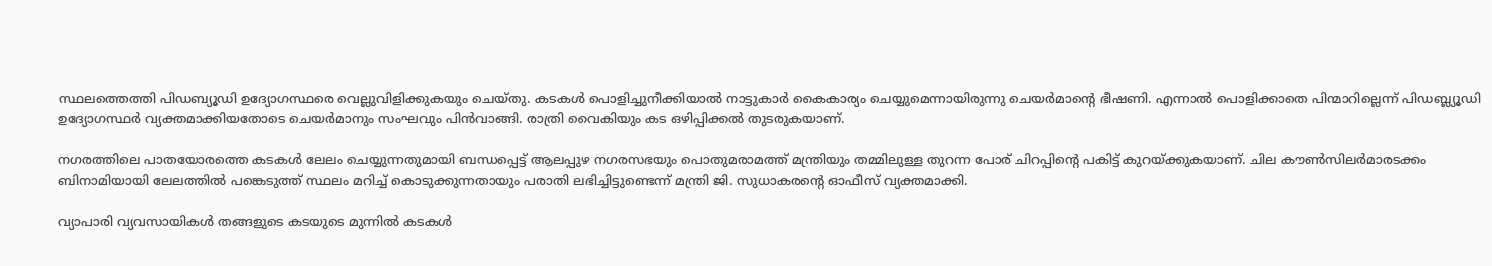സ്ഥലത്തെത്തി പിഡബ്യൂഡി ഉദ്യോഗസ്ഥരെ വെല്ലുവിളിക്കുകയും ചെയ്തു. കടകള്‍ പൊളിച്ചുനീക്കിയാല്‍ നാട്ടുകാര്‍ കൈകാര്യം ചെയ്യുമെന്നായിരുന്നു ചെയര്‍മാന്റെ ഭീഷണി. എന്നാല്‍ പൊളിക്കാതെ പിന്മാറില്ലെന്ന് പിഡബ്ല്യൂഡി ഉദ്യോഗസ്ഥര്‍ വ്യക്തമാക്കിയതോടെ ചെയര്‍മാനും സംഘവും പിന്‍വാങ്ങി. രാത്രി വൈകിയും കട ഒഴിപ്പിക്കല്‍ തുടരുകയാണ്.

നഗരത്തിലെ പാതയോരത്തെ കടകള്‍ ലേലം ചെയ്യുന്നതുമായി ബന്ധപ്പെട്ട് ആലപ്പുഴ നഗരസഭയും പൊതുമരാമത്ത് മന്ത്രിയും തമ്മിലുള്ള തുറന്ന പോര് ചിറപ്പിന്റെ പകിട്ട് കുറയ്‌ക്കുകയാണ്. ചില കൗണ്‍സിലര്‍മാരടക്കം ബിനാമിയായി ലേലത്തില്‍ പങ്കെടുത്ത് സ്ഥലം മറിച്ച് കൊടുക്കുന്നതായും പരാതി ലഭിച്ചിട്ടുണ്ടെന്ന് മന്ത്രി ജി. സുധാകരന്റെ ഓഫീസ് വ്യക്തമാക്കി.

വ്യാപാരി വ്യവസായികള്‍ തങ്ങളുടെ കടയുടെ മുന്നില്‍ കടകള്‍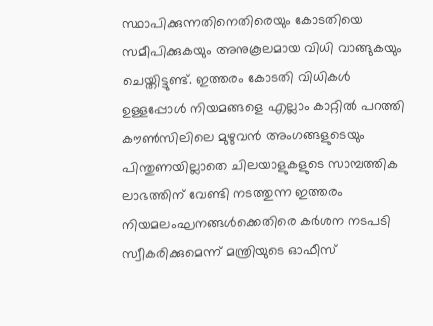സ്ഥാപിക്കുന്നതിനെതിരെയും കോടതിയെ സമീപിക്കുകയും അനുകൂലമായ വിധി വാങ്ങുകയും ചെയ്തിട്ടുണ്ട്. ഇത്തരം കോടതി വിധികള്‍ ഉള്ളപ്പോള്‍ നിയമങ്ങളെ എല്ലാം കാറ്റില്‍ പറത്തി കൗണ്‍സിലിലെ മുഴുവന്‍ അംഗങ്ങളുടെയും പിന്തുണയില്ലാതെ ചിലയാളുകളുടെ സാമ്പത്തിക ലാഭത്തിന് വേണ്ടി നടത്തുന്ന ഇത്തരം നിയമലംഘനങ്ങള്‍ക്കെതിരെ കര്‍ശന നടപടി സ്വീകരിക്കുമെന്ന് മന്ത്രിയുടെ ഓഫീസ്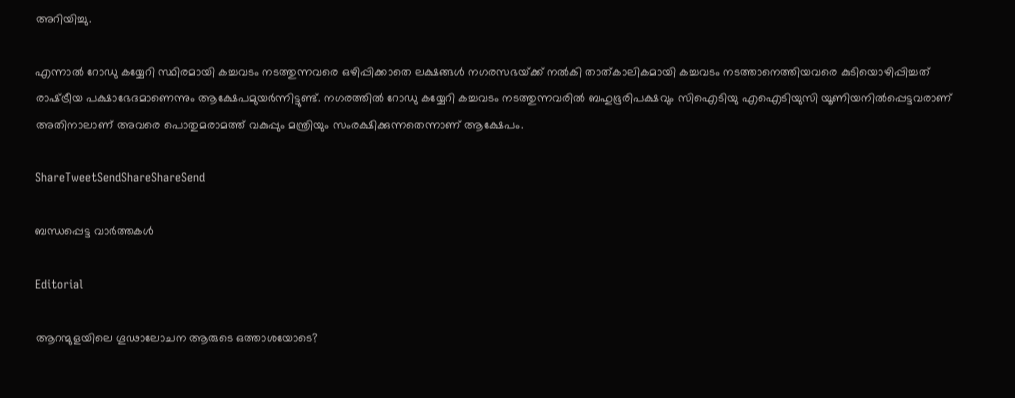അറിയിച്ചു.

എന്നാല്‍ റോഡു കയ്യേറി സ്ഥിരമായി കച്ചവടം നടത്തുന്നവരെ ഒഴിപ്പിക്കാതെ ലക്ഷങ്ങള്‍ നഗരസഭയ്‌ക്ക് നല്‍കി താത്കാലികമായി കച്ചവടം നടത്താനെത്തിയവരെ കുടിയൊഴിപ്പിച്ചത് രാഷ്‌ട്രീയ പക്ഷാഭേദമാണെന്നും ആക്ഷേപമുയര്‍ന്നിട്ടുണ്ട്. നഗരത്തില്‍ റോഡു കയ്യേറി കച്ചവടം നടത്തുന്നവരില്‍ ബഹുഭൂരിപക്ഷവും സിഐടിയു എഐടിയുസി യൂണിയനില്‍പ്പെട്ടവരാണ് അതിനാലാണ് അവരെ പൊതുമരാമത്ത് വകുപ്പും മന്ത്രിയും സംരക്ഷിക്കുന്നതെന്നാണ് ആക്ഷേപം.

ShareTweetSendShareShareSend

ബന്ധപ്പെട്ട വാര്‍ത്തകള്‍

Editorial

ആറന്മുളയിലെ ഗൂഢാലോചന ആരുടെ ഒത്താശയോടെ?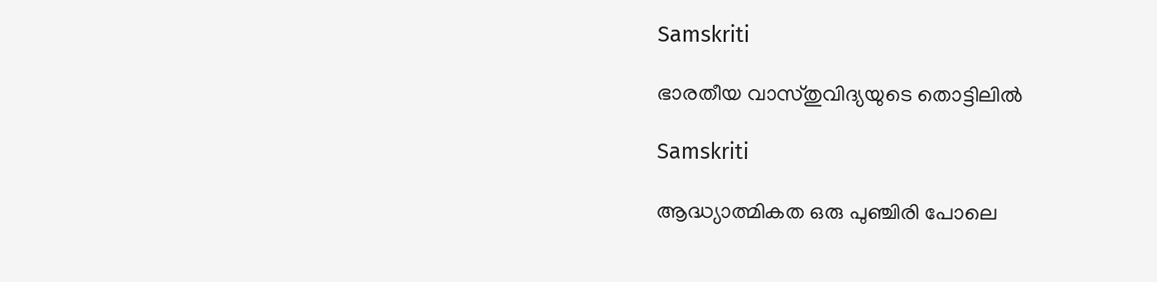Samskriti

ഭാരതീയ വാസ്തുവിദ്യയുടെ തൊട്ടിലില്‍

Samskriti

ആദ്ധ്യാത്മികത ഒരു പുഞ്ചിരി പോലെ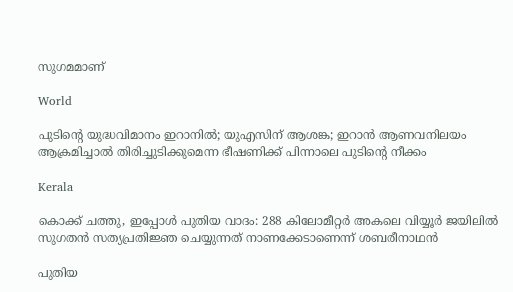സുഗമമാണ്

World

പുടിന്റെ യുദ്ധവിമാനം ഇറാനില്‍; യുഎസിന് ആശങ്ക; ഇറാന്‍ ആണവനിലയം ആക്രമിച്ചാല്‍ തിരിച്ചുടിക്കുമെന്ന ഭീഷണിക്ക് പിന്നാലെ പുടിന്റെ നീക്കം

Kerala

കൊക്ക് ചത്തു, ഇപ്പോള്‍ പുതിയ വാദം: 288 കിലോമീറ്റര്‍ അകലെ വിയ്യൂര്‍ ജയിലില്‍ സുഗതന്‍ സത്യപ്രതിജ്ഞ ചെയ്യുന്നത് നാണക്കേടാണെന്ന് ശബരീനാഥന്‍

പുതിയ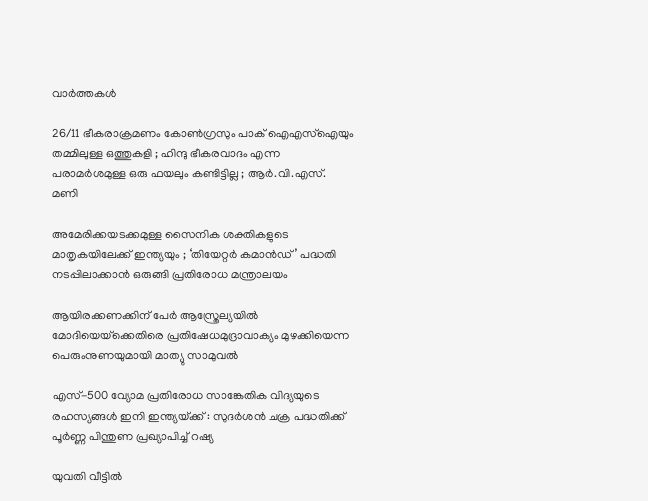വാര്‍ത്തകള്‍

26/11 ഭീകരാക്രമണം കോൺഗ്രസും പാക് ഐഎസ്ഐയും തമ്മിലുള്ള ഒത്തുകളി ; ഹിന്ദു ഭീകരവാദം എന്ന പരാമർശമുള്ള ഒരു ഫയലും കണ്ടിട്ടില്ല ; ആർ.വി.എസ്. മണി

അമേരിക്കയടക്കമുള്ള സൈനിക ശക്തികളുടെ മാതൃകയിലേക്ക് ഇന്ത്യയും ; ‘തിയേറ്റർ കമാൻഡ്’ പദ്ധതി നടപ്പിലാക്കാൻ ഒരുങ്ങി പ്രതിരോധ മന്ത്രാലയം

ആയിരക്കണക്കിന് പേര്‍ ആസ്ത്രേല്യയില്‍ മോദിയെയ്‌ക്കെതിരെ പ്രതിഷേധമുദ്രാവാക്യം മുഴക്കിയെന്ന പെരുംനുണയുമായി മാത്യു സാമുവല്‍

എസ്-500 വ്യോമ പ്രതിരോധ സാങ്കേതിക വിദ്യയുടെ രഹസ്യങ്ങൾ ഇനി ഇന്ത്യയ്‌ക്ക് : സുദർശൻ ചക്ര പദ്ധതിക്ക് പൂർണ്ണ പിന്തുണ പ്രഖ്യാപിച്ച് റഷ്യ

യുവതി വീട്ടില്‍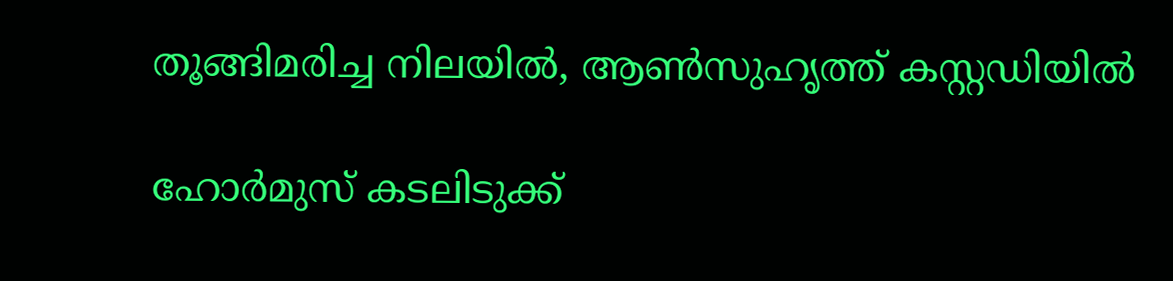തൂങ്ങിമരിച്ച നിലയില്‍, ആണ്‍സുഹൃത്ത് കസ്റ്റഡിയില്‍

ഹോര്‍മുസ് കടലിടുക്ക്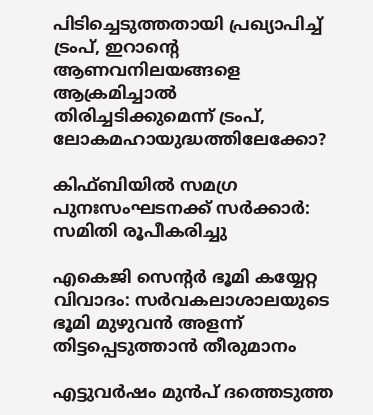പിടിച്ചെടുത്തതായി പ്രഖ്യാപിച്ച് ട്രംപ്, ഇറാന്റെ ആണവനിലയങ്ങളെ ആക്രമിച്ചാല്‍ തിരിച്ചടിക്കുമെന്ന് ട്രംപ്, ലോകമഹായുദ്ധത്തിലേക്കോ?

കിഫ്ബിയില്‍ സമഗ്ര പുനഃസംഘടനക്ക് സര്‍ക്കാര്‍: സമിതി രൂപീകരിച്ചു

എകെജി സെന്റര്‍ ഭൂമി കയ്യേറ്റ വിവാദം: സര്‍വകലാശാലയുടെ ഭൂമി മുഴുവന്‍ അളന്ന് തിട്ടപ്പെടുത്താന്‍ തീരുമാനം

എട്ടുവര്‍ഷം മുന്‍പ് ദത്തെടുത്ത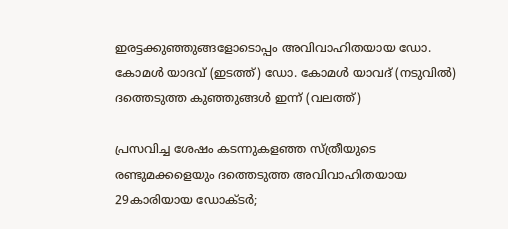ഇരട്ടക്കുഞ്ഞുങ്ങളോടൊപ്പം അവിവാഹിതയായ ഡോ. കോമള്‍ യാദവ് (ഇടത്ത്) ഡോ. കോമള്‍ യാവദ് (നടുവില്‍) ദത്തെടുത്ത കുഞ്ഞുങ്ങള്‍ ഇന്ന് (വലത്ത്)

പ്രസവിച്ച ശേഷം കടന്നുകളഞ്ഞ സ്ത്രീയുടെ രണ്ടുമക്കളെയും ദത്തെടുത്ത അവിവാഹിതയായ 29കാരിയായ ഡോക്ടര്‍;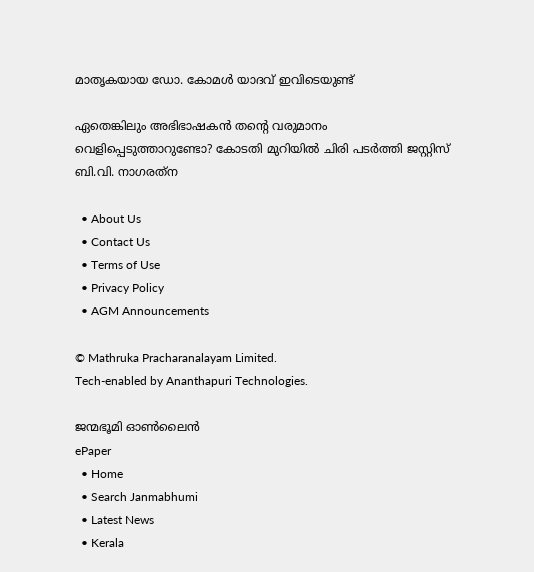മാതൃകയായ ഡോ. കോമള്‍ യാദവ് ഇവിടെയുണ്ട്

ഏതെങ്കിലും അഭിഭാഷകന്‍ തന്റെ വരുമാനം വെളിപ്പെടുത്താറുണ്ടോ? കോടതി മുറിയില്‍ ചിരി പടര്‍ത്തി ജസ്റ്റിസ് ബി.വി. നാഗരത്‌ന

  • About Us
  • Contact Us
  • Terms of Use
  • Privacy Policy
  • AGM Announcements

© Mathruka Pracharanalayam Limited.
Tech-enabled by Ananthapuri Technologies.

ജന്മഭൂമി ഓണ്‍ലൈന്‍
ePaper
  • Home
  • Search Janmabhumi
  • Latest News
  • Kerala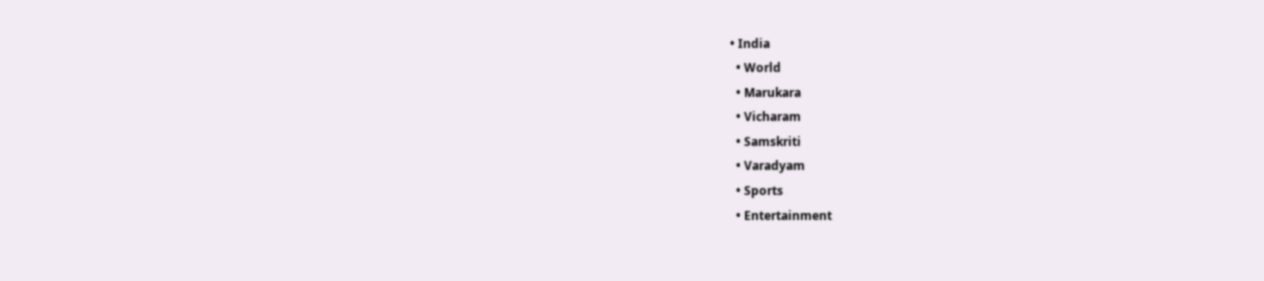• India
  • World
  • Marukara
  • Vicharam
  • Samskriti
  • Varadyam
  • Sports
  • Entertainment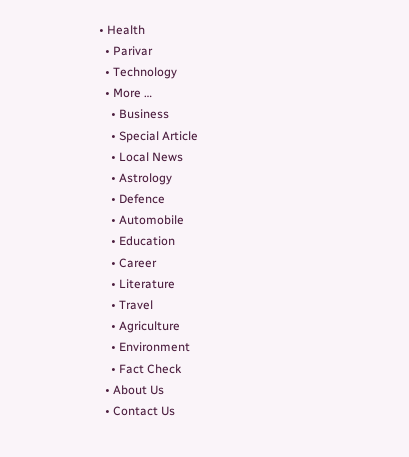• Health
  • Parivar
  • Technology
  • More …
    • Business
    • Special Article
    • Local News
    • Astrology
    • Defence
    • Automobile
    • Education
    • Career
    • Literature
    • Travel
    • Agriculture
    • Environment
    • Fact Check
  • About Us
  • Contact Us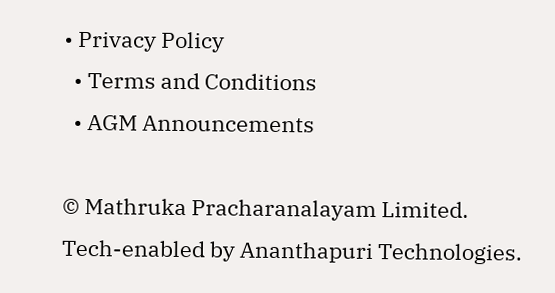• Privacy Policy
  • Terms and Conditions
  • AGM Announcements

© Mathruka Pracharanalayam Limited.
Tech-enabled by Ananthapuri Technologies.